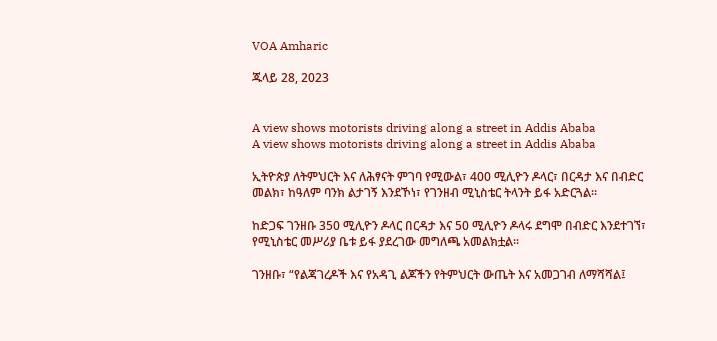VOA Amharic

ጁላይ 28, 2023


A view shows motorists driving along a street in Addis Ababa
A view shows motorists driving along a street in Addis Ababa

ኢትዮጵያ ለትምህርት እና ለሕፃናት ምገባ የሚውል፣ 400 ሚሊዮን ዶላር፣ በርዳታ እና በብድር መልክ፣ ከዓለም ባንክ ልታገኝ እንደኾነ፣ የገንዘብ ሚኒስቴር ትላንት ይፋ አድርጓል።

ከድጋፍ ገንዘቡ 350 ሚሊዮን ዶላር በርዳታ እና 50 ሚሊዮን ዶላሩ ደግሞ በብድር እንደተገኘ፣ የሚኒስቴር መሥሪያ ቤቱ ይፋ ያደረገው መግለጫ አመልክቷል።

ገንዘቡ፣ “የልጃገረዶች እና የአዳጊ ልጆችን የትምህርት ውጤት እና አመጋገብ ለማሻሻል፤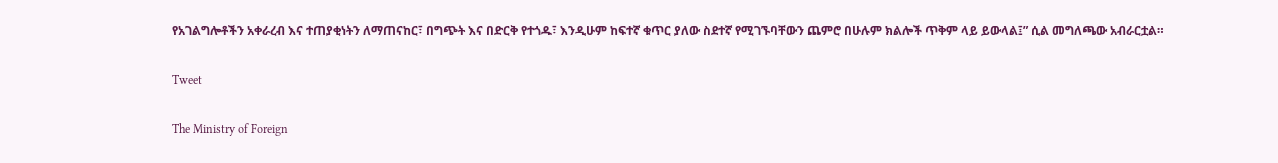የአገልግሎቶችን አቀራረብ እና ተጠያቂነትን ለማጠናከር፣ በግጭት እና በድርቅ የተጎዱ፣ እንዲሁም ከፍተኛ ቁጥር ያለው ስደተኛ የሚገኙባቸውን ጨምሮ በሁሉም ክልሎች ጥቅም ላይ ይውላል፤” ሲል መግለጫው አብራርቷል።

Tweet

The Ministry of Foreign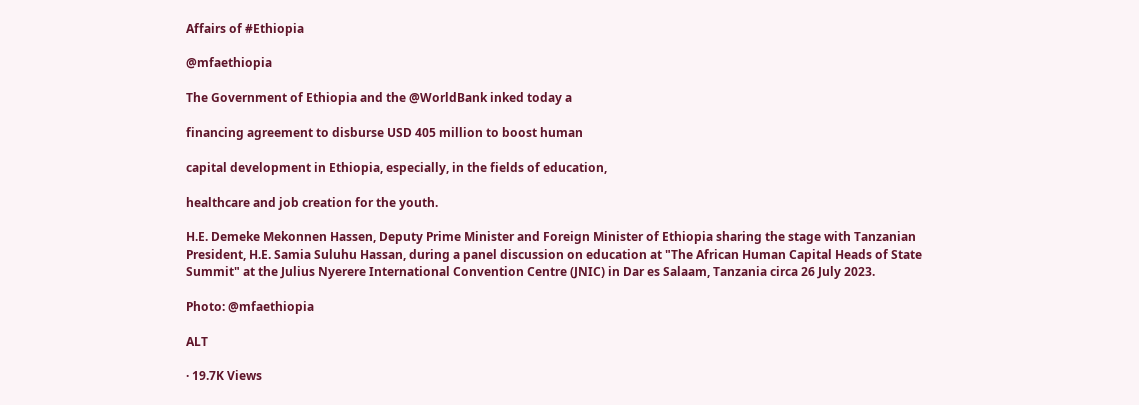Affairs of #Ethiopia

@mfaethiopia

The Government of Ethiopia and the @WorldBank inked today a

financing agreement to disburse USD 405 million to boost human

capital development in Ethiopia, especially, in the fields of education,

healthcare and job creation for the youth.

H.E. Demeke Mekonnen Hassen, Deputy Prime Minister and Foreign Minister of Ethiopia sharing the stage with Tanzanian President, H.E. Samia Suluhu Hassan, during a panel discussion on education at "The African Human Capital Heads of State Summit" at the Julius Nyerere International Convention Centre (JNIC) in Dar es Salaam, Tanzania circa 26 July 2023.

Photo: @mfaethiopia

ALT

· 19.7K Views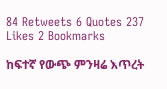84 Retweets 6 Quotes 237 Likes 2 Bookmarks

ከፍተኛ የውጭ ምንዛሬ እጥረት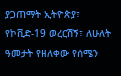ያጋጠማት ኢትዮጵያ፣ የኮቪድ-19 ወረርሽኝ፣ ለሁለት ዓመታት የዘለቀው የሰሜን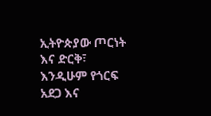ኢትዮጵያው ጦርነት እና ድርቅ፣ እንዲሁም የጎርፍ አደጋ እና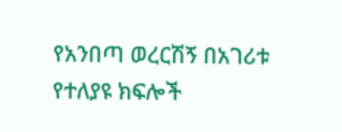የአንበጣ ወረርሽኝ በአገሪቱ የተለያዩ ክፍሎች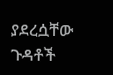ያደረሷቸው ጉዳቶች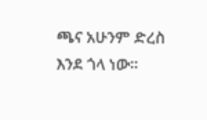ጫና አሁንም ድረስ እንደ ጎላ ነው።